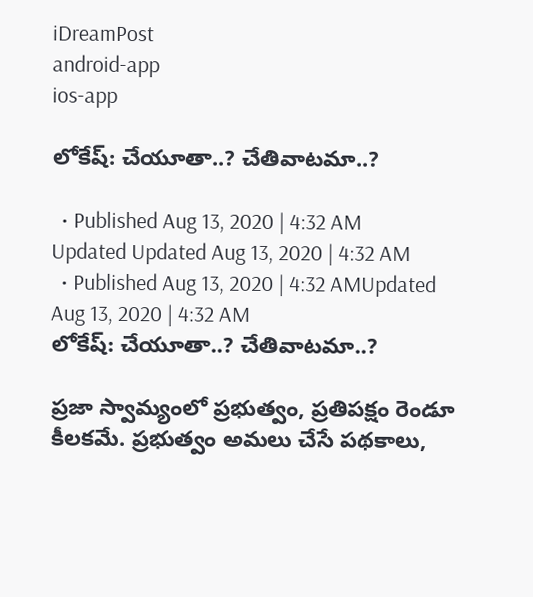iDreamPost
android-app
ios-app

లోకేష్‌: చేయూతా..? చేతివాటమా..?

  • Published Aug 13, 2020 | 4:32 AM Updated Updated Aug 13, 2020 | 4:32 AM
  • Published Aug 13, 2020 | 4:32 AMUpdated Aug 13, 2020 | 4:32 AM
లోకేష్‌: చేయూతా..? చేతివాటమా..?

ప్రజా స్వామ్యంలో ప్రభుత్వం, ప్రతిపక్షం రెండూ కీలకమే. ప్రభుత్వం అమలు చేసే పథకాలు,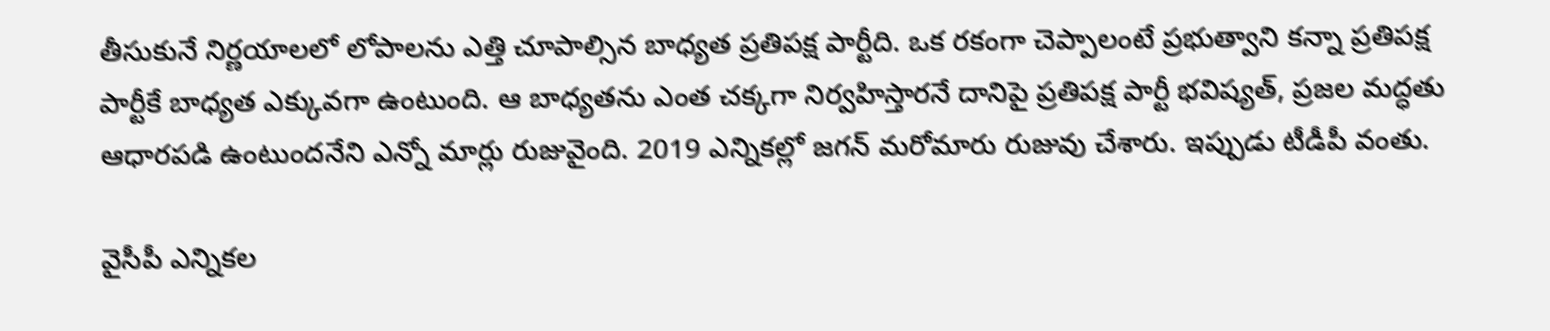తీసుకునే నిర్ణయాలలో లోపాలను ఎత్తి చూపాల్సిన బాధ్యత ప్రతిపక్ష పార్టీది. ఒక రకంగా చెప్పాలంటే ప్రభుత్వాని కన్నా ప్రతిపక్ష పార్టీకే బాధ్యత ఎక్కువగా ఉంటుంది. ఆ బాధ్యతను ఎంత చక్కగా నిర్వహిస్తారనే దానిపై ప్రతిపక్ష పార్టీ భవిష్యత్, ప్రజల మద్ధతు ఆధారపడి ఉంటుందనేని ఎన్నో మార్లు రుజువైంది. 2019 ఎన్నికల్లో జగన్‌ మరోమారు రుజువు చేశారు. ఇప్పుడు టీడీపీ వంతు.

వైసీపీ ఎన్నికల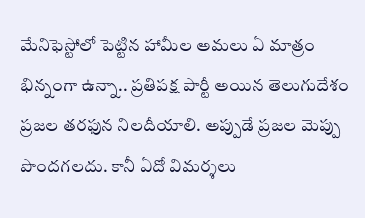మేనిఫెస్టోలో పెట్టిన హామీల అమలు ఏ మాత్రం భిన్నంగా ఉన్నా.. ప్రతిపక్ష పార్టీ అయిన తెలుగుదేశం ప్రజల తరఫున నిలదీయాలి. అప్పుడే ప్రజల మెప్పు పొందగలదు. కానీ ఏదో విమర్శలు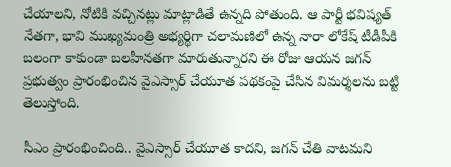చేయాలని, నోటికి వచ్చినట్లు మాట్లాడితే ఉన్నది పోతుంది. ఆ పార్టీ భవిష్యత్‌ నేతగా, భావి ముఖ్యమంత్రి అభ్యర్థిగా చలామణిలో ఉన్న నారా లోకేష్‌ టీడీపీకి బలంగా కాకుండా బలహీనతగా మారుతున్నారని ఈ రోజు ఆయన జగన్‌ ప్రభుత్వం ప్రారంభించిన వైఎస్సార్‌ చేయూత పథకంపై చేసిన విమర్శలను బట్టి తెలుస్తోంది.

సీఎం ప్రారంభించింది.. వైఎస్సార్‌ చేయూత కాదని, జగన్‌ చేతి వాటమని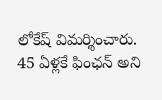లోకేష్‌ విమర్శించారు. 45 ఏళ్లకే ఫింఛన్‌ అని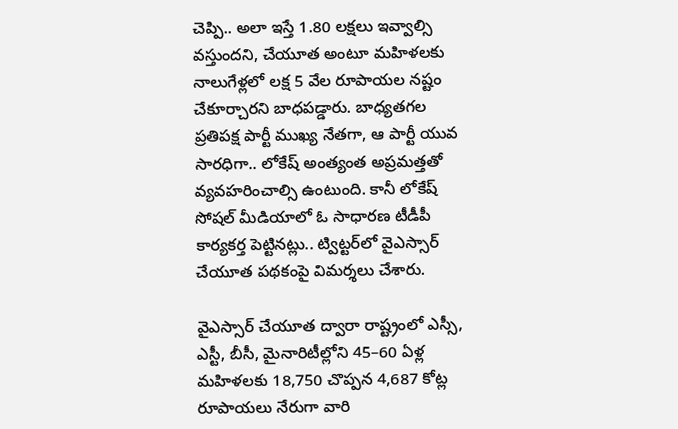చెప్పి.. అలా ఇస్తే 1.80 లక్షలు ఇవ్వాల్సి వస్తుందని, చేయూత అంటూ మహిళలకు నాలుగేళ్లలో లక్ష 5 వేల రూపాయల నష్టం చేకూర్చారని బాధపడ్డారు. బాధ్యతగల ప్రతిపక్ష పార్టీ ముఖ్య నేతగా, ఆ పార్టీ యువ సారధిగా.. లోకేష్‌ అంత్యంత అప్రమత్తతో వ్యవహరించాల్సి ఉంటుంది. కానీ లోకేష్‌ సోషల్‌ మీడియాలో ఓ సాధారణ టీడీపీ కార్యకర్త పెట్టినట్లు.. ట్విట్టర్‌లో వైఎస్సార్‌ చేయూత పథకంపై విమర్శలు చేశారు.

వైఎస్సార్‌ చేయూత ద్వారా రాష్ట్రంలో ఎస్సీ, ఎస్టీ, బీసీ, మైనారిటీల్లోని 45–60 ఏళ్ల మహిళలకు 18,750 చొప్పన 4,687 కోట్ల రూపాయలు నేరుగా వారి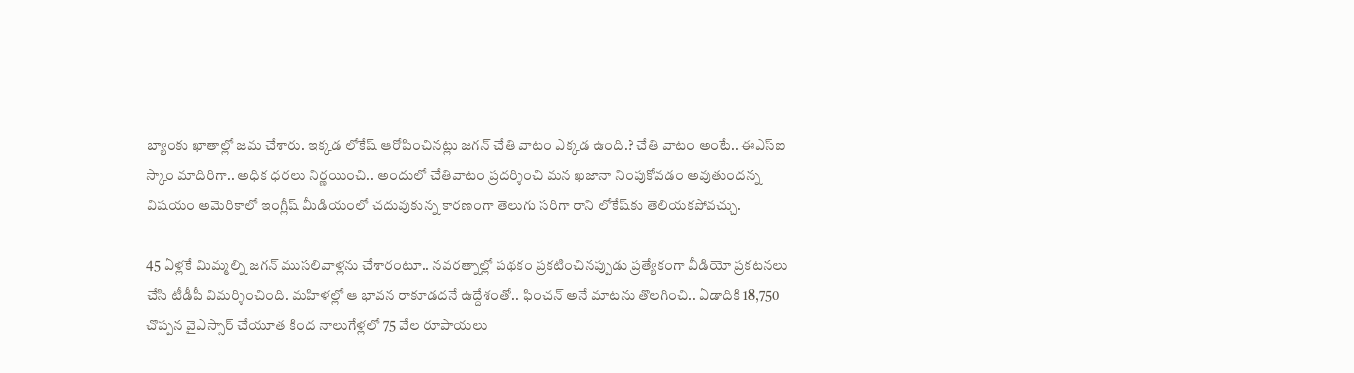బ్యాంకు ఖాతాల్లో జమ చేశారు. ఇక్కడ లోకేష్‌ ఆరోపించినట్లు జగన్‌ చేతి వాటం ఎక్కడ ఉంది.? చేతి వాటం అంటే.. ఈఎస్‌ఐ స్కాం మాదిరిగా.. అధిక ధరలు నిర్ణయించి.. అందులో చేతివాటం ప్రదర్శించి మన ఖజానా నింపుకోవడం అవుతుందన్న విషయం అమెరికాలో ఇంగ్లీష్‌ మీడియంలో చదువుకున్న కారణంగా తెలుగు సరిగా రాని లోకేష్‌కు తెలియకపోవచ్చు.

45 ఏళ్లకే మిమ్మల్ని జగన్‌ ముసలివాళ్లను చేశారంటూ.. నవరత్నాల్లో పథకం ప్రకటించినప్పుడు ప్రత్యేకంగా వీడియో ప్రకటనలు చేసి టీడీపీ విమర్శించింది. మహిళల్లో ఆ భావన రాకూడదనే ఉద్దేశంతో.. ఫించన్‌ అనే మాటను తొలగించి.. ఏడాదికి 18,750 చొప్పన వైఎస్సార్‌ చేయూత కింద నాలుగేళ్లలో 75 వేల రూపాయలు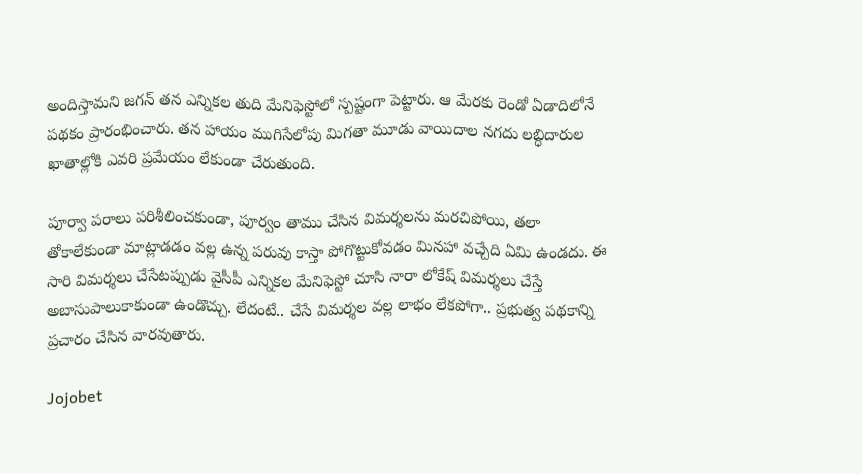అందిస్తామని జగన్‌ తన ఎన్నికల తుది మేనిఫెస్టోలో స్పష్టంగా పెట్టారు. ఆ మేరకు రెండో ఏడాదిలోనే పథకం ప్రారంభించారు. తన హాయం ముగిసేలోపు మిగతా మూడు వాయిదాల నగదు లబ్ధిదారుల ఖాతాల్లోకి ఎవరి ప్రమేయం లేకుండా చేరుతుంది.

పూర్వా పరాలు పరిశీలించకుండా, పూర్వం తాము చేసిన విమర్శలను మరచిపోయి, తలా తోకాలేకుండా మాట్లాడడం వల్ల ఉన్న పరువు కాస్తా పోగొట్టుకోవడం మినహా వచ్చేది ఏమి ఉండదు. ఈ సారి విమర్శలు చేసేటప్పుడు వైసీపీ ఎన్నికల మేనిఫెస్టో చూసి నారా లోకేష్‌ విమర్శలు చేస్తే అబాసుపాలుకాకుండా ఉండొచ్చు. లేదంటే.. చేసే విమర్శల వల్ల లాభం లేకపోగా.. ప్రభుత్వ పథకాన్ని ప్రచారం చేసిన వారవుతారు.

Jojobet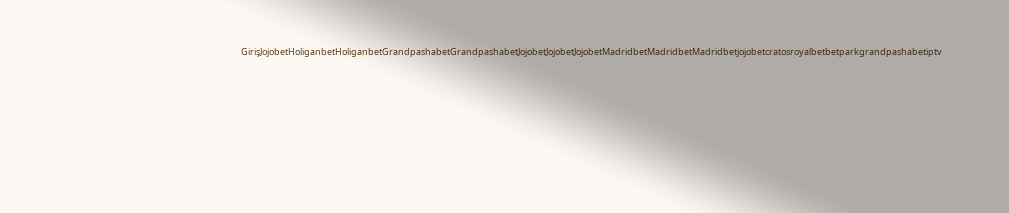GirişJojobetHoliganbetHoliganbetGrandpashabetGrandpashabetJojobetJojobetJojobetMadridbetMadridbetMadridbetjojobetcratosroyalbetbetparkgrandpashabetiptv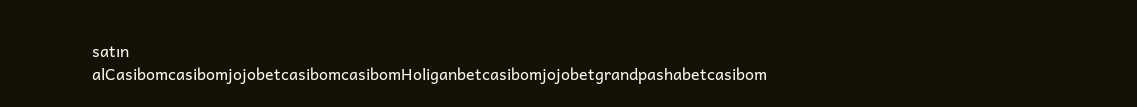satın alCasibomcasibomjojobetcasibomcasibomHoliganbetcasibomjojobetgrandpashabetcasibom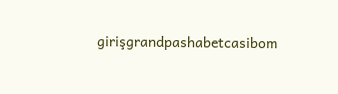girişgrandpashabetcasibom